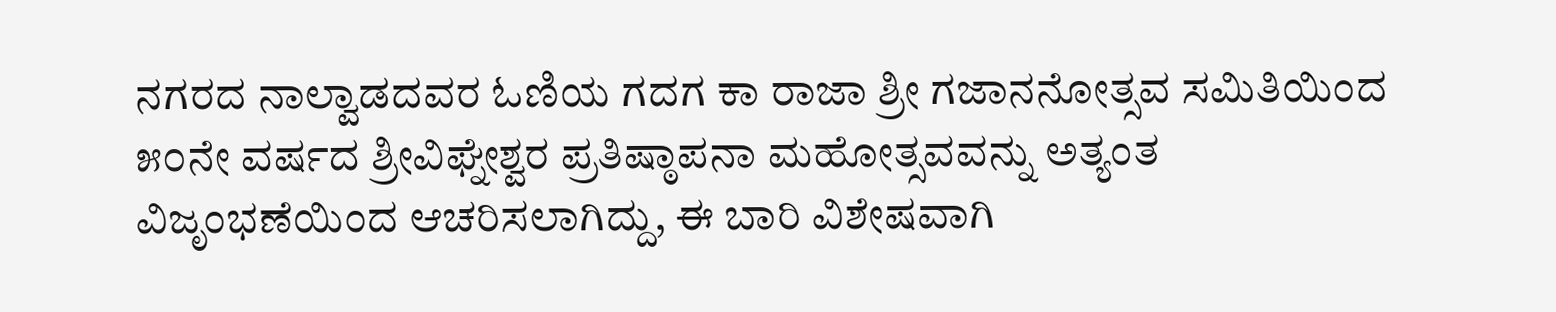ನಗರದ ನಾಲ್ವಾಡದವರ ಓಣಿಯ ಗದಗ ಕಾ ರಾಜಾ ಶ್ರೀ ಗಜಾನನೋತ್ಸವ ಸಮಿತಿಯಿಂದ ೫೦ನೇ ವರ್ಷದ ಶ್ರೀವಿಘ್ನೇಶ್ವರ ಪ್ರತಿಷ್ಠಾಪನಾ ಮಹೋತ್ಸವವನ್ನು ಅತ್ಯಂತ ವಿಜೃಂಭಣೆಯಿಂದ ಆಚರಿಸಲಾಗಿದ್ದು, ಈ ಬಾರಿ ವಿಶೇಷವಾಗಿ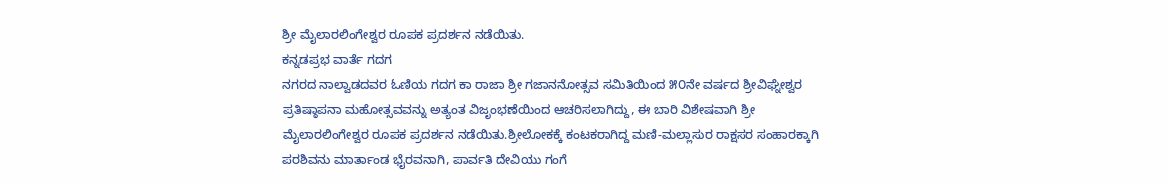ಶ್ರೀ ಮೈಲಾರಲಿಂಗೇಶ್ವರ ರೂಪಕ ಪ್ರದರ್ಶನ ನಡೆಯಿತು.
ಕನ್ನಡಪ್ರಭ ವಾರ್ತೆ ಗದಗ
ನಗರದ ನಾಲ್ವಾಡದವರ ಓಣಿಯ ಗದಗ ಕಾ ರಾಜಾ ಶ್ರೀ ಗಜಾನನೋತ್ಸವ ಸಮಿತಿಯಿಂದ ೫೦ನೇ ವರ್ಷದ ಶ್ರೀವಿಘ್ನೇಶ್ವರ ಪ್ರತಿಷ್ಠಾಪನಾ ಮಹೋತ್ಸವವನ್ನು ಅತ್ಯಂತ ವಿಜೃಂಭಣೆಯಿಂದ ಆಚರಿಸಲಾಗಿದ್ದು, ಈ ಬಾರಿ ವಿಶೇಷವಾಗಿ ಶ್ರೀ ಮೈಲಾರಲಿಂಗೇಶ್ವರ ರೂಪಕ ಪ್ರದರ್ಶನ ನಡೆಯಿತು.ಶ್ರೀಲೋಕಕ್ಕೆ ಕಂಟಕರಾಗಿದ್ದ ಮಣಿ-ಮಲ್ಲಾಸುರ ರಾಕ್ಷಸರ ಸಂಹಾರಕ್ಕಾಗಿ ಪರಶಿವನು ಮಾರ್ತಾಂಡ ಭೈರವನಾಗಿ, ಪಾರ್ವತಿ ದೇವಿಯು ಗಂಗೆ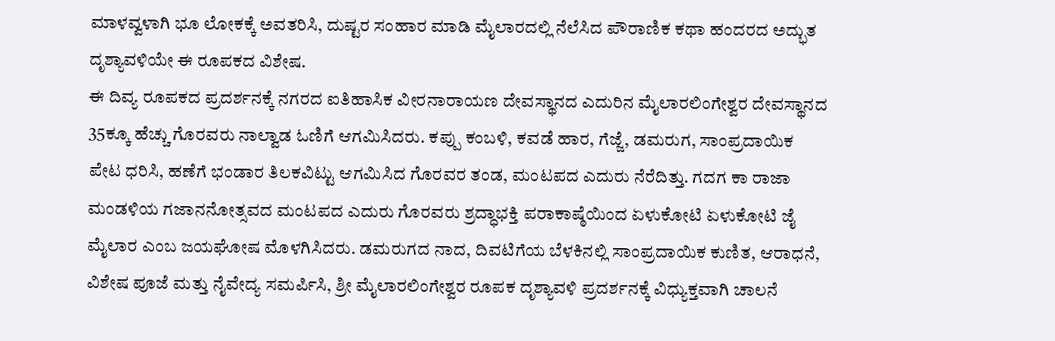ಮಾಳವ್ವಳಾಗಿ ಭೂ ಲೋಕಕ್ಕೆ ಅವತರಿಸಿ, ದುಷ್ಟರ ಸಂಹಾರ ಮಾಡಿ ಮೈಲಾರದಲ್ಲಿ ನೆಲೆಸಿದ ಪೌರಾಣಿಕ ಕಥಾ ಹಂದರದ ಅದ್ಭುತ ದೃಶ್ಯಾವಳಿಯೇ ಈ ರೂಪಕದ ವಿಶೇಷ.
ಈ ದಿವ್ಯ ರೂಪಕದ ಪ್ರದರ್ಶನಕ್ಕೆ ನಗರದ ಐತಿಹಾಸಿಕ ವೀರನಾರಾಯಣ ದೇವಸ್ಥಾನದ ಎದುರಿನ ಮೈಲಾರಲಿಂಗೇಶ್ವರ ದೇವಸ್ಥಾನದ 35ಕ್ಕೂ ಹೆಚ್ಚು ಗೊರವರು ನಾಲ್ವಾಡ ಓಣಿಗೆ ಆಗಮಿಸಿದರು. ಕಪ್ಪು ಕಂಬಳಿ, ಕವಡೆ ಹಾರ, ಗೆಜ್ಜೆ, ಡಮರುಗ, ಸಾಂಪ್ರದಾಯಿಕ ಪೇಟ ಧರಿಸಿ, ಹಣೆಗೆ ಭಂಡಾರ ತಿಲಕವಿಟ್ಟು ಆಗಮಿಸಿದ ಗೊರವರ ತಂಡ, ಮಂಟಪದ ಎದುರು ನೆರೆದಿತ್ತು. ಗದಗ ಕಾ ರಾಜಾ ಮಂಡಳಿಯ ಗಜಾನನೋತ್ಸವದ ಮಂಟಪದ ಎದುರು ಗೊರವರು ಶ್ರದ್ಧಾಭಕ್ತಿ ಪರಾಕಾಷ್ಠೆಯಿಂದ ಏಳುಕೋಟಿ ಏಳುಕೋಟಿ ಜೈ ಮೈಲಾರ ಎಂಬ ಜಯಘೋಷ ಮೊಳಗಿಸಿದರು. ಡಮರುಗದ ನಾದ, ದಿವಟಿಗೆಯ ಬೆಳಕಿನಲ್ಲಿ ಸಾಂಪ್ರದಾಯಿಕ ಕುಣಿತ, ಆರಾಧನೆ, ವಿಶೇಷ ಪೂಜೆ ಮತ್ತು ನೈವೇದ್ಯ ಸಮರ್ಪಿಸಿ, ಶ್ರೀ ಮೈಲಾರಲಿಂಗೇಶ್ವರ ರೂಪಕ ದೃಶ್ಯಾವಳಿ ಪ್ರದರ್ಶನಕ್ಕೆ ವಿಧ್ಯುಕ್ತವಾಗಿ ಚಾಲನೆ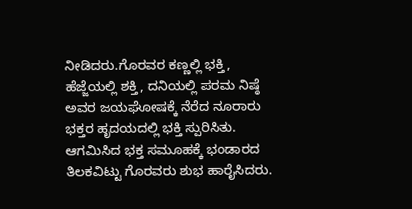ನೀಡಿದರು.ಗೊರವರ ಕಣ್ಣಲ್ಲಿ ಭಕ್ತಿ, ಹೆಜ್ಜೆಯಲ್ಲಿ ಶಕ್ತಿ, ದನಿಯಲ್ಲಿ ಪರಮ ನಿಷ್ಠೆ ಅವರ ಜಯಘೋಷಕ್ಕೆ ನೆರೆದ ನೂರಾರು ಭಕ್ತರ ಹೃದಯದಲ್ಲಿ ಭಕ್ತಿ ಸ್ಪುರಿಸಿತು. ಆಗಮಿಸಿದ ಭಕ್ತ ಸಮೂಹಕ್ಕೆ ಭಂಡಾರದ ತಿಲಕವಿಟ್ಟು ಗೊರವರು ಶುಭ ಹಾರೈಸಿದರು.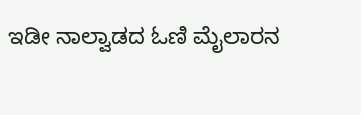ಇಡೀ ನಾಲ್ವಾಡದ ಓಣಿ ಮೈಲಾರನ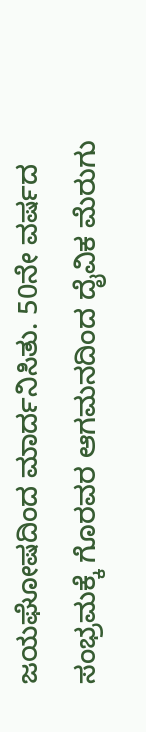ಜಯಘೋಷದಿಂದ ಮಾರ್ದನಿಸಿತು. 50ನೇ ವರ್ಷದ ಸಂಭ್ರಮಕ್ಕೆ ಗೊರವರ ಆಗಮನದಿಂದ ದೈವಿಕ ಮೆರುಗು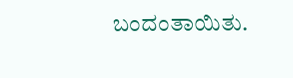ಬಂದಂತಾಯಿತು.